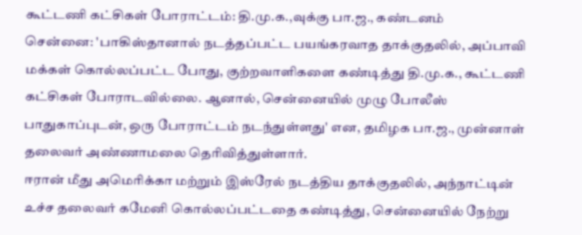கூட்டணி கட்சிகள் போராட்டம்: தி.மு.க.,வுக்கு பா.ஜ., கண்டனம்
சென்னை: 'பாகிஸ்தானால் நடத்தப்பட்ட பயங்கரவாத தாக்குதலில், அப்பாவி மக்கள் கொல்லப்பட்ட போது, குற்றவாளிகளை கண்டித்து தி.மு.க., கூட்டணி கட்சிகள் போராடவில்லை. ஆனால், சென்னையில் முழு போலீஸ் பாதுகாப்புடன், ஒரு போராட்டம் நடந்துள்ளது' என, தமிழக பா.ஜ., முன்னாள் தலைவர் அண்ணாமலை தெரிவித்துள்ளார்.
ஈரான் மீது அமெரிக்கா மற்றும் இஸ்ரேல் நடத்திய தாக்குதலில், அந்நாட்டின் உச்ச தலைவர் கமேனி கொல்லப்பட்டதை கண்டித்து, சென்னையில் நேற்று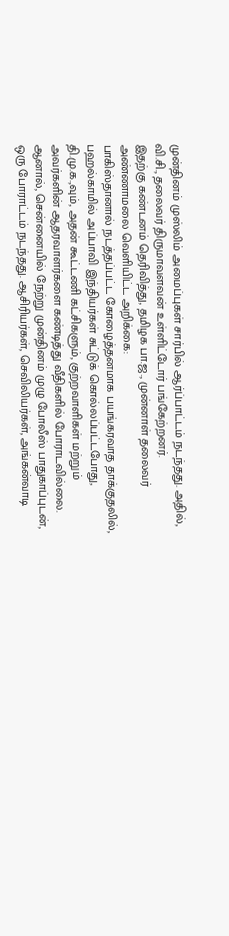முன்தினம் முஸ்லிம் அமைப்புகள் சார்பில் ஆர்ப்பாட்டம் நடந்தது. அதில், வி.சி., தலைவர் திருமாவளவன் உள்ளிட்டோர் பங்கேற்றனர்.
இதற்கு கண்டனம் தெரிவித்து, தமிழக பா.ஜ., முன்னாள் தலைவர் அண்ணாமலை வெளியிட்ட அறிக்கை:
பாகிஸ்தானால் நடத்தப்பட்ட கோழைத்தனமாக பயங்கரவாத தாக்குதலில், பஹல்காமில் அப்பாவி இந்தியர்கள் சுட்டுக் கொல்லப்பட்டபோது, தி.மு.க.,வும், அதன் கூட்டணி கட்சிகளும், குற்றவாளிகள் மற்றும் அவர்களின் ஆதரவாளர்களை கண்டித்து வீதிகளில் போராடவில்லை.
ஆனால், சென்னையில் நேற்று முன்தினம் முழு போலீஸ் பாதுகாப்புடன், ஒரு போராட்டம் நடந்தது. ஆசிரியர்கள், செவிலியர்கள், அங்கன்வாடி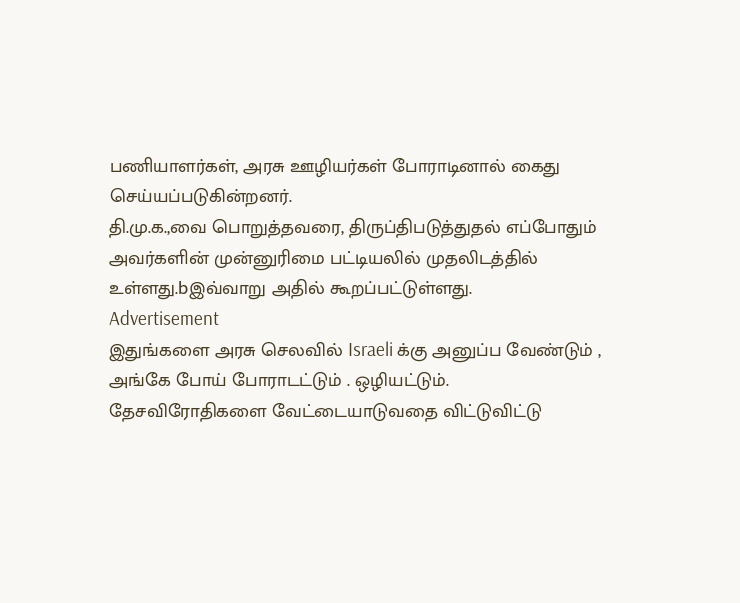பணியாளர்கள், அரசு ஊழியர்கள் போராடினால் கைது செய்யப்படுகின்றனர்.
தி.மு.க.,வை பொறுத்தவரை, திருப்திபடுத்துதல் எப்போதும் அவர்களின் முன்னுரிமை பட்டியலில் முதலிடத்தில் உள்ளது.bஇவ்வாறு அதில் கூறப்பட்டுள்ளது.
Advertisement
இதுங்களை அரசு செலவில் Israeli க்கு அனுப்ப வேண்டும் , அங்கே போய் போராடட்டும் . ஒழியட்டும்.
தேசவிரோதிகளை வேட்டையாடுவதை விட்டுவிட்டு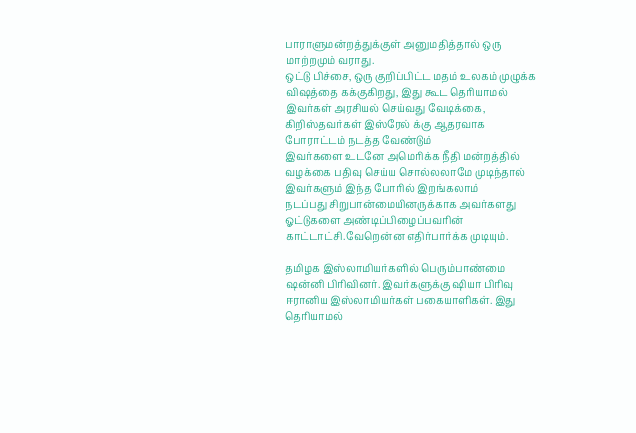பாராளுமன்றத்துக்குள் அனுமதித்தால் ஒரு மாற்றமும் வராது.
ஒட்டு பிச்சை, ஒரு குறிப்பிட்ட மதம் உலகம் முழுக்க விஷத்தை கக்குகிறது, இது கூட தெரியாமல் இவர்கள் அரசியல் செய்வது வேடிக்கை, கிறிஸ்தவர்கள் இஸ்ரேல் க்கு ஆதரவாக போராட்டம் நடத்த வேண்டும்
இவர்களை உடனே அமெரிக்க நீதி மன்றத்தில் வழக்கை பதிவு செய்ய சொல்லலாமே முடிந்தால் இவர்களும் இந்த போரில் இறங்கலாம்
நடப்பது சிறுபான்மையினருக்காக அவர்களது ஓட்டுகளை அண்டிப்பிழைப்பவரின் காட்டாட்சி.வேறென்ன எதிர்பார்க்க முடியும்.

தமிழக இஸ்லாமியர்களில் பெரும்பாண்மை ஷன்னி பிரிவினர். இவர்களுக்கு ஷியா பிரிவு ஈரானிய இஸ்லாமியர்கள் பகையாளிகள். இது தெரியாமல்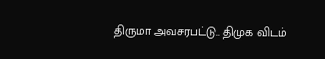திருமா அவசரபட்டு.. திமுக விடம்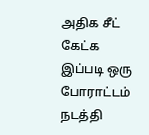அதிக சீட் கேட்க இப்படி ஒரு போராட்டம் நடத்தி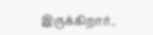இருக்கிறார்..